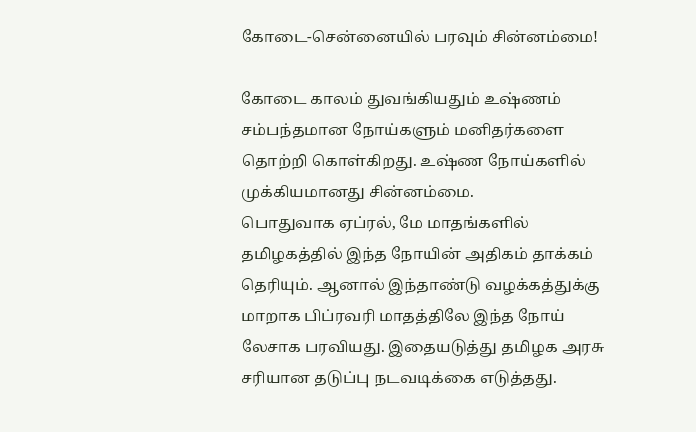கோடை-சென்னையில் பரவும் சின்னம்மை!

கோடை காலம் துவங்கியதும் உஷ்ணம் சம்பந்தமான நோய்களும் மனிதர்களை தொற்றி கொள்கிறது. உஷ்ண நோய்களில் முக்கியமானது சின்னம்மை.
பொதுவாக ஏப்ரல், மே மாதங்களில் தமிழகத்தில் இந்த நோயின் அதிகம் தாக்கம் தெரியும். ஆனால் இந்தாண்டு வழக்கத்துக்கு மாறாக பிப்ரவரி மாதத்திலே இந்த நோய் லேசாக பரவியது. இதையடுத்து தமிழக அரசு சரியான தடுப்பு நடவடிக்கை எடுத்தது.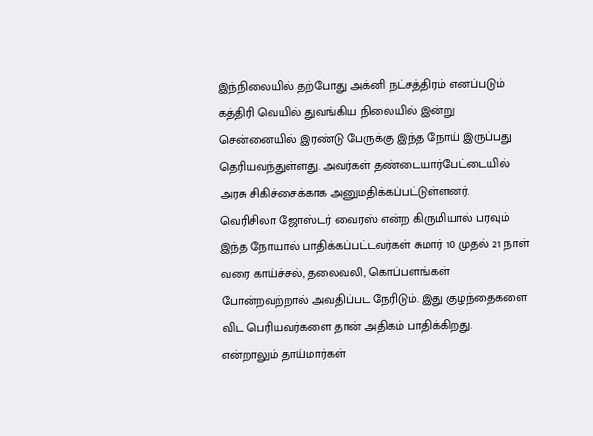இந்நிலையில் தற்போது அக்னி நட்சத்திரம் எனப்படும் கத்திரி வெயில் துவங்கிய நிலையில் இன்று சென்னையில் இரண்டு பேருக்கு இந்த நோய் இருப்பது தெரியவந்துள்ளது. அவர்கள் தண்டையார்பேட்டையில் அரசு சிகிச்சைக்காக அனுமதிக்கப்பட்டுள்ளனர்.
வெரிசிலா ஜோஸ்டர் வைரஸ் என்ற கிருமியால் பரவும் இந்த நோயால் பாதிக்கப்பட்டவர்கள் சுமார் 10 முதல் 21 நாள் வரை காய்ச்சல், தலைவலி, கொப்பளங்கள் போன்றவற்றால் அவதிப்பட நேரிடும். இது குழந்தைகளை விட பெரியவர்களை தான் அதிகம் பாதிக்கிறது. என்றாலும் தாய்மார்கள்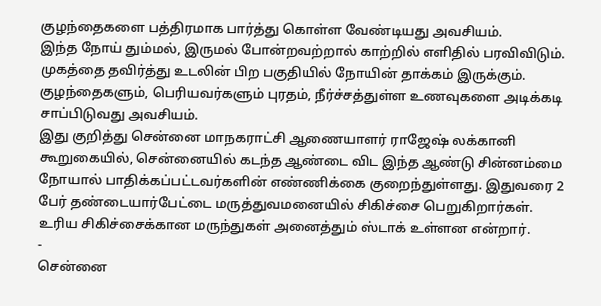குழந்தைகளை பத்திரமாக பார்த்து கொள்ள வேண்டியது அவசியம்.
இந்த நோய் தும்மல், இருமல் போன்றவற்றால் காற்றில் எளிதில் பரவிவிடும். முகத்தை தவிர்த்து உடலின் பிற பகுதியில் நோயின் தாக்கம் இருக்கும். குழந்தைகளும், பெரியவர்களும் புரதம், நீர்ச்சத்துள்ள உணவுகளை அடிக்கடி சாப்பிடுவது அவசியம்.
இது குறித்து சென்னை மாநகராட்சி ஆணையாளர் ராஜேஷ் லக்கானி கூறுகையில், சென்னையில் கடந்த ஆண்டை விட இந்த ஆண்டு சின்னம்மை நோயால் பாதிக்கப்பட்டவர்களின் எண்ணிக்கை குறைந்துள்ளது. இதுவரை 2 பேர் தண்டையார்பேட்டை மருத்துவமனையில் சிகிச்சை பெறுகிறார்கள். உரிய சிகிச்சைக்கான மருந்துகள் அனைத்தும் ஸ்டாக் உள்ளன என்றார்.
-
சென்னை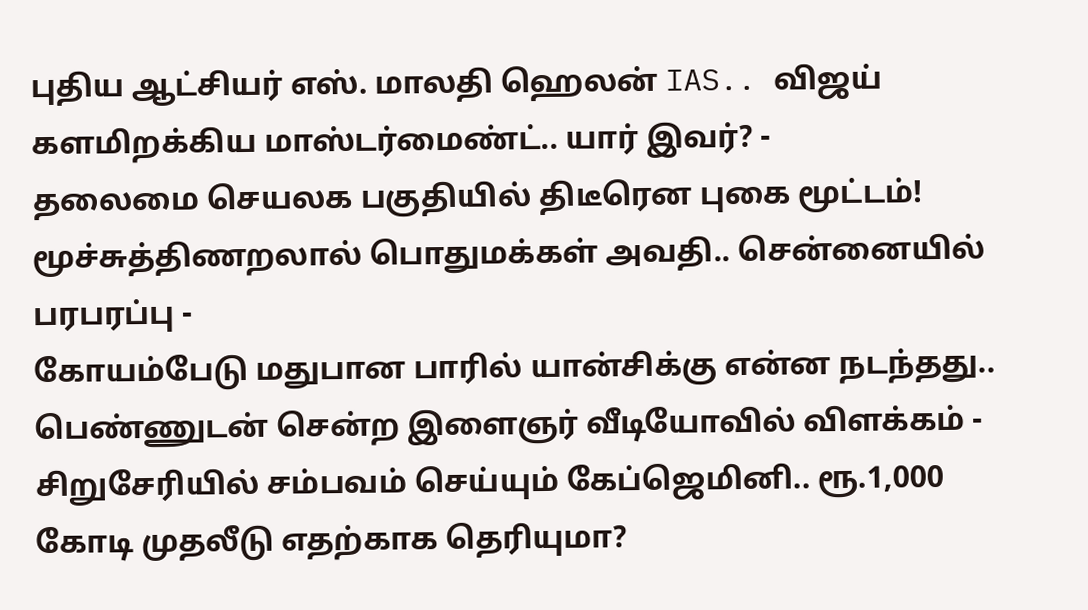புதிய ஆட்சியர் எஸ். மாலதி ஹெலன் IAS.. விஜய் களமிறக்கிய மாஸ்டர்மைண்ட்.. யார் இவர்? -
தலைமை செயலக பகுதியில் திடீரென புகை மூட்டம்! மூச்சுத்திணறலால் பொதுமக்கள் அவதி.. சென்னையில் பரபரப்பு -
கோயம்பேடு மதுபான பாரில் யான்சிக்கு என்ன நடந்தது.. பெண்ணுடன் சென்ற இளைஞர் வீடியோவில் விளக்கம் -
சிறுசேரியில் சம்பவம் செய்யும் கேப்ஜெமினி.. ரூ.1,000 கோடி முதலீடு எதற்காக தெரியுமா?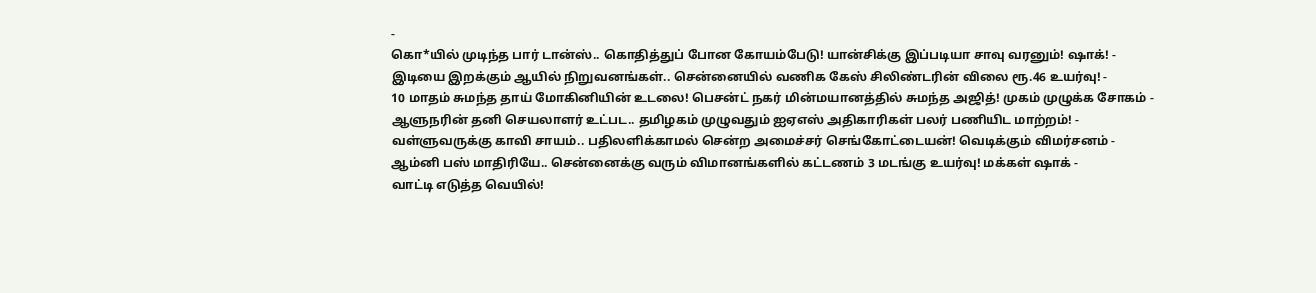-
கொ*யில் முடிந்த பார் டான்ஸ்.. கொதித்துப் போன கோயம்பேடு! யான்சிக்கு இப்படியா சாவு வரனும்! ஷாக்! -
இடியை இறக்கும் ஆயில் நிறுவனங்கள்.. சென்னையில் வணிக கேஸ் சிலிண்டரின் விலை ரூ.46 உயர்வு! -
10 மாதம் சுமந்த தாய் மோகினியின் உடலை! பெசன்ட் நகர் மின்மயானத்தில் சுமந்த அஜித்! முகம் முழுக்க சோகம் -
ஆளுநரின் தனி செயலாளர் உட்பட.. தமிழகம் முழுவதும் ஐஏஎஸ் அதிகாரிகள் பலர் பணியிட மாற்றம்! -
வள்ளுவருக்கு காவி சாயம்.. பதிலளிக்காமல் சென்ற அமைச்சர் செங்கோட்டையன்! வெடிக்கும் விமர்சனம் -
ஆம்னி பஸ் மாதிரியே.. சென்னைக்கு வரும் விமானங்களில் கட்டணம் 3 மடங்கு உயர்வு! மக்கள் ஷாக் -
வாட்டி எடுத்த வெயில்!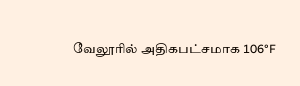வேலூரில் அதிகபட்சமாக 106°F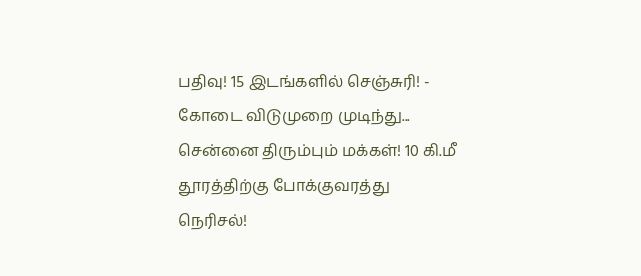பதிவு! 15 இடங்களில் செஞ்சுரி! -
கோடை விடுமுறை முடிந்து... சென்னை திரும்பும் மக்கள்! 10 கி.மீ தூரத்திற்கு போக்குவரத்து நெரிசல்!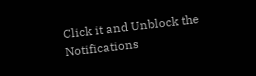Click it and Unblock the Notifications